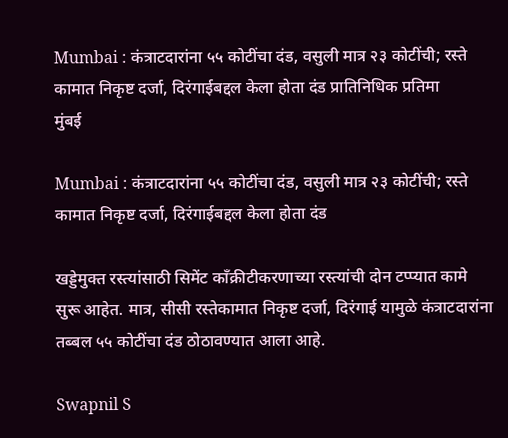Mumbai : कंत्राटदारांना ५५ कोटींचा दंड, वसुली मात्र २३ कोटींची; रस्ते कामात निकृष्ट दर्जा, दिरंगाईबद्दल केला होता दंड प्रातिनिधिक प्रतिमा
मुंबई

Mumbai : कंत्राटदारांना ५५ कोटींचा दंड, वसुली मात्र २३ कोटींची; रस्ते कामात निकृष्ट दर्जा, दिरंगाईबद्दल केला होता दंड

खड्डेमुक्त रस्त्यांसाठी सिमेंट काँक्रीटीकरणाच्या रस्त्यांची दोन टप्प्यात कामे सुरू आहेत. मात्र, सीसी रस्तेकामात निकृष्ट दर्जा, दिरंगाई यामुळे कंत्राटदारांना तब्बल ५५ कोटींचा दंड ठोठावण्यात आला आहे.

Swapnil S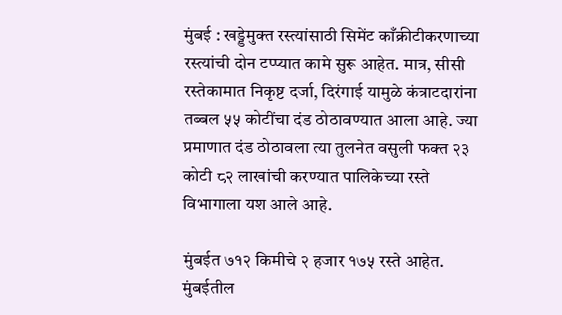मुंबई : खड्डेमुक्त रस्त्यांसाठी सिमेंट काँक्रीटीकरणाच्या रस्त्यांची दोन टप्प्यात कामे सुरू आहेत. मात्र, सीसी रस्तेकामात निकृष्ट दर्जा, दिरंगाई यामुळे कंत्राटदारांना तब्बल ५५ कोटींचा दंड ठोठावण्यात आला आहे. ज्या प्रमाणात दंड ठोठावला त्या तुलनेत वसुली फक्त २३ कोटी ८२ लाखांची करण्यात पालिकेच्या रस्ते विभागाला यश आले आहे.

मुंबईत ७१२ किमीचे २ हजार १७५ रस्ते आहेत. मुंबईतील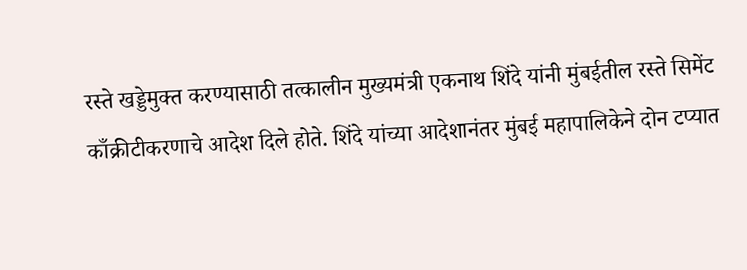रस्ते खड्डेमुक्त करण्यासाठी तत्कालीन मुख्यमंत्री एकनाथ शिंदे यांनी मुंबईतील रस्ते सिमेंट काँक्रीटीकरणाचे आदेश दिले होते. शिंदे यांच्या आदेशानंतर मुंबई महापालिकेने दोन टप्यात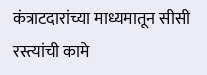कंत्राटदारांच्या माध्यमातून सीसी रस्त्यांची कामे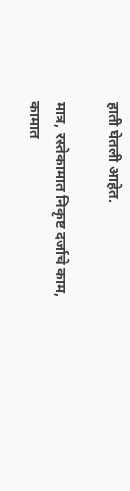हाती घेतली आहेत.

मात्र, रस्तेकामात निकृष्ट दर्जाचे काम, कामात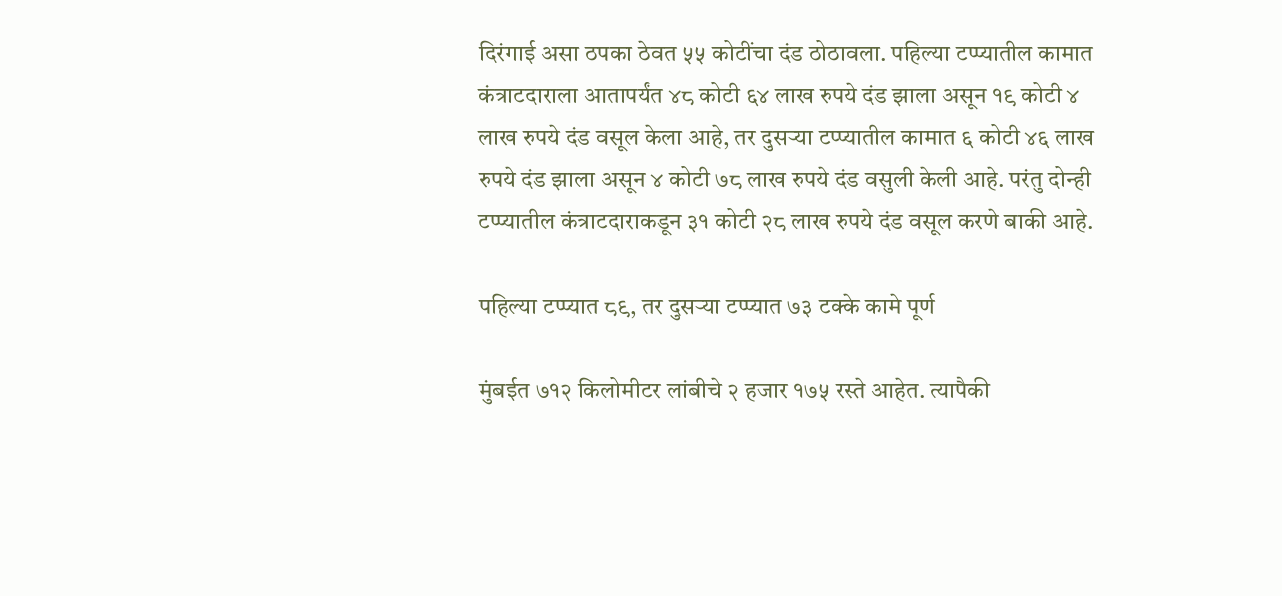दिरंगाई असा ठपका ठेवत ५५ कोटींचा दंड ठोठावला. पहिल्या टप्प्यातील कामात कंत्राटदाराला आतापर्यंत ४८ कोटी ६४ लाख रुपये दंड झाला असून १९ कोटी ४ लाख रुपये दंड वसूल केला आहे, तर दुसऱ्या टप्प्यातील कामात ६ कोटी ४६ लाख रुपये दंड झाला असून ४ कोटी ७८ लाख रुपये दंड वसुली केली आहे. परंतु दोन्ही टप्प्यातील कंत्राटदाराकडून ३१ कोटी २८ लाख रुपये दंड वसूल करणे बाकी आहे.

पहिल्या टप्प्यात ८९, तर दुसऱ्या टप्प्यात ७३ टक्के कामे पूर्ण

मुंबईत ७१२ किलोमीटर लांबीचे २ हजार १७५ रस्ते आहेत. त्यापैकी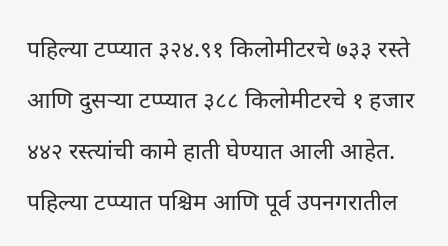पहिल्या टप्प्यात ३२४.९१ किलोमीटरचे ७३३ रस्ते आणि दुसऱ्या टप्प्यात ३८८ किलोमीटरचे १ हजार ४४२ रस्त्यांची कामे हाती घेण्यात आली आहेत. पहिल्या टप्प्यात पश्चिम आणि पूर्व उपनगरातील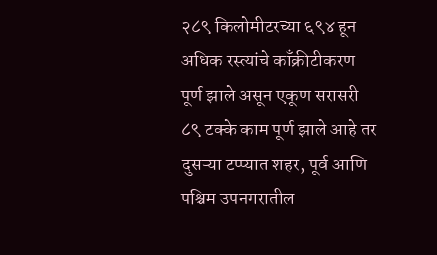२८९ किलोमीटरच्या ६९४ हून अधिक रस्त्यांचे काँक्रीटीकरण पूर्ण झाले असून एकूण सरासरी ८९ टक्के काम पूर्ण झाले आहे तर दुसऱ्या टप्प्यात शहर, पूर्व आणि पश्चिम उपनगरातील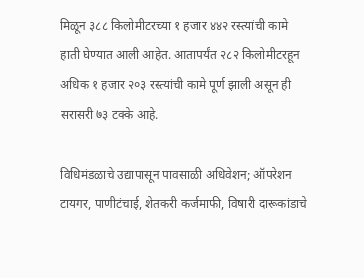मिळून ३८८ किलोमीटरच्या १ हजार ४४२ रस्त्यांची कामे हाती घेण्यात आली आहेत. आतापर्यंत २८२ किलोमीटरहून अधिक १ हजार २०३ रस्त्यांची कामे पूर्ण झाली असून ही सरासरी ७३ टक्के आहे.

विधिमंडळाचे उद्यापासून पावसाळी अधिवेशन; ऑपरेशन टायगर, पाणीटंचाई, शेतकरी कर्जमाफी, विषारी दारूकांडाचे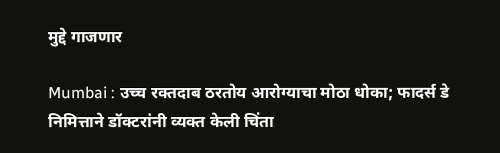मुद्दे गाजणार

Mumbai : उच्च रक्तदाब ठरतोय आरोग्याचा मोठा धोका; फादर्स डे निमित्ताने डॉक्टरांनी व्यक्त केली चिंता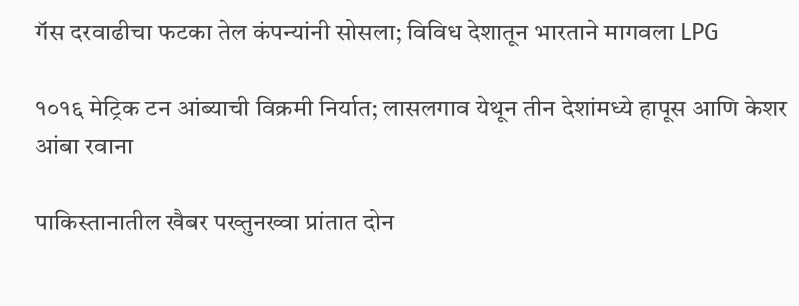गॅस दरवाढीचा फटका तेल कंपन्यांनी सोसला; विविध देशातून भारताने मागवला LPG

१०१६ मेट्रिक टन आंब्याची विक्रमी निर्यात; लासलगाव येथून तीन देशांमध्ये हापूस आणि केशर आंबा रवाना

पाकिस्तानातील खैबर पख्तुनख्वा प्रांतात दोन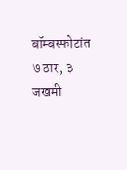बॉम्बस्फोटांत ७ ठार, ३ जखमी